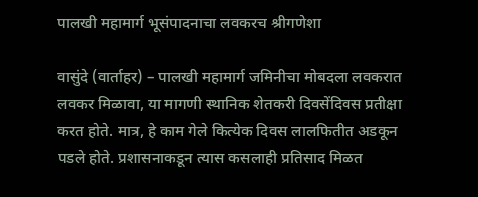पालखी महामार्ग भूसंपादनाचा लवकरच श्रीगणेशा

वासुंदे (वार्ताहर) – पालखी महामार्ग जमिनीचा मोबदला लवकरात लवकर मिळावा, या मागणी स्थानिक शेतकरी दिवसेंदिवस प्रतीक्षा करत होते. मात्र, हे काम गेले कित्येक दिवस लालफितीत अडकून पडले होते. प्रशासनाकडून त्यास कसलाही प्रतिसाद मिळत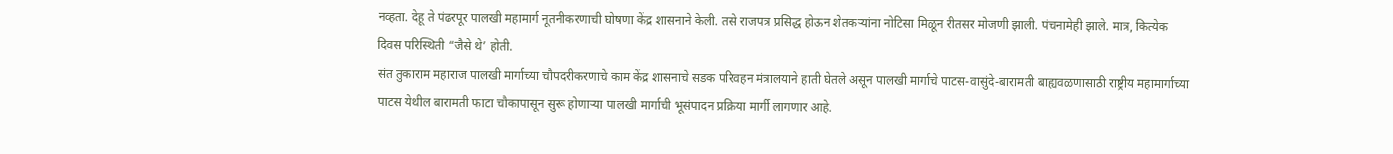नव्हता. देहू ते पंढरपूर पालखी महामार्ग नूतनीकरणाची घोषणा केंद्र शासनाने केली. तसे राजपत्र प्रसिद्ध होऊन शेतकऱ्यांना नोटिसा मिळून रीतसर मोजणी झाली. पंचनामेही झाले. मात्र, कित्येक दिवस परिस्थिती “जैसे थे’ होती.
संत तुकाराम महाराज पालखी मार्गाच्या चौपदरीकरणाचे काम केंद्र शासनाचे सडक परिवहन मंत्रालयाने हाती घेतले असून पालखी मार्गाचे पाटस-वासुंदे-बारामती बाह्यवळणासाठी राष्ट्रीय महामार्गाच्या पाटस येथील बारामती फाटा चौकापासून सुरू होणाऱ्या पालखी मार्गाची भूसंपादन प्रक्रिया मार्गी लागणार आहे.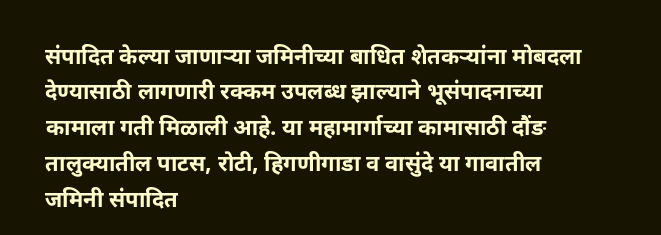संपादित केल्या जाणाऱ्या जमिनीच्या बाधित शेतकऱ्यांना मोबदला देण्यासाठी लागणारी रक्कम उपलब्ध झाल्याने भूसंपादनाच्या कामाला गती मिळाली आहे. या महामार्गाच्या कामासाठी दौंङ तालुक्यातील पाटस, रोटी, हिगणीगाडा व वासुंदे या गावातील जमिनी संपादित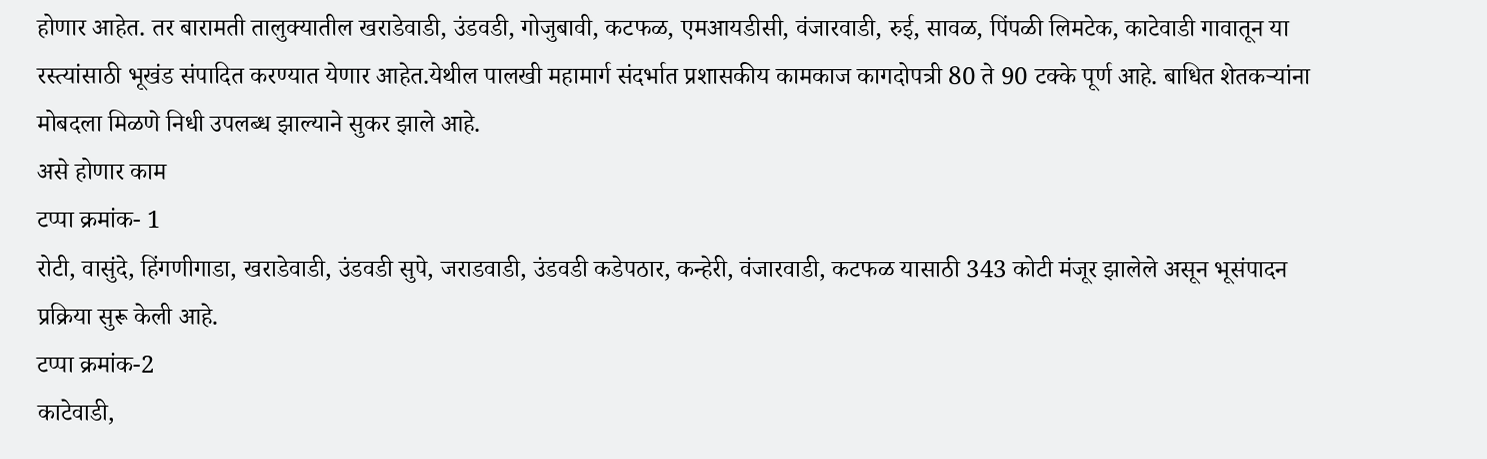होणार आहेत. तर बारामती तालुक्यातील खराडेवाडी, उंडवडी, गोजुबावी, कटफळ, एमआयडीसी, वंजारवाडी, रुई, सावळ, पिंपळी लिमटेक, काटेवाडी गावातून या रस्त्यांसाठी भूखंड संपादित करण्यात येणार आहेत.येथील पालखी महामार्ग संदर्भात प्रशासकीय कामकाज कागदोपत्री 80 ते 90 टक्के पूर्ण आहे. बाधित शेतकऱ्यांना मोबदला मिळणे निधी उपलब्ध झाल्याने सुकर झाले आहे.
असे होणार काम
टप्पा क्रमांक- 1
रोटी, वासुंदे, हिंगणीगाडा, खराडेवाडी, उंडवडी सुपे, जराडवाडी, उंडवडी कडेपठार, कन्हेरी, वंजारवाडी, कटफळ यासाठी 343 कोटी मंजूर झालेले असून भूसंपादन प्रक्रिया सुरू केली आहे.
टप्पा क्रमांक-2
काटेवाडी,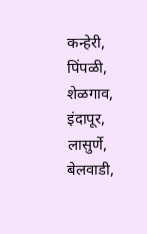कन्हेरी, पिंपळी, शेळगाव, इंदापूर, लासुर्णे, बेलवाडी,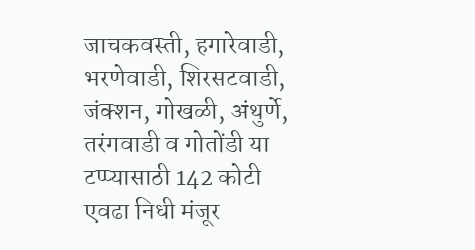जाचकवस्ती, हगारेवाडी, भरणेवाडी, शिरसटवाडी, जंक्शन, गोखळी, अंथुर्णे, तरंगवाडी व गोतोंडी या टप्प्यासाठी 142 कोटी एवढा निधी मंजूर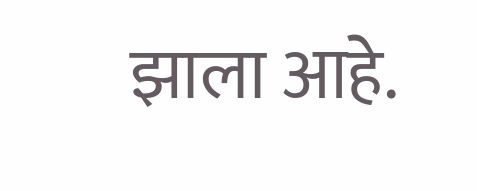झाला आहे.